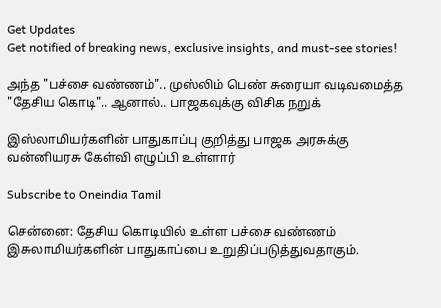Get Updates
Get notified of breaking news, exclusive insights, and must-see stories!

அந்த "பச்சை வண்ணம்".. முஸ்லிம் பெண் சுரையா வடிவமைத்த "தேசிய கொடி".. ஆனால்.. பாஜகவுக்கு விசிக நறுக்

இஸ்லாமியர்களின் பாதுகாப்பு குறித்து பாஜக அரசுக்கு வன்னியரசு கேள்வி எழுப்பி உள்ளார்

Subscribe to Oneindia Tamil

சென்னை: தேசிய கொடியில் உள்ள பச்சை வண்ணம் இசுலாமியர்களின் பாதுகாப்பை உறுதிப்படுத்துவதாகும்.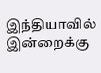இந்தியாவில் இன்றைக்கு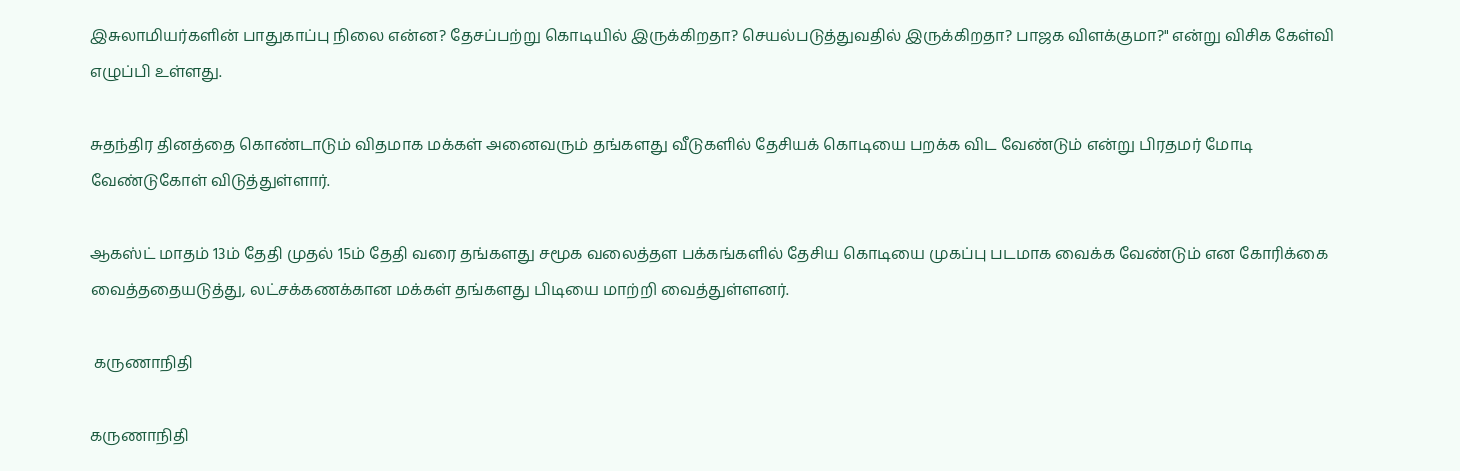இசுலாமியர்களின் பாதுகாப்பு நிலை என்ன? தேசப்பற்று கொடியில் இருக்கிறதா? செயல்படுத்துவதில் இருக்கிறதா? பாஜக விளக்குமா?" என்று விசிக கேள்வி எழுப்பி உள்ளது.

சுதந்திர தினத்தை கொண்டாடும் விதமாக மக்கள் அனைவரும் தங்களது வீடுகளில் தேசியக் கொடியை பறக்க விட வேண்டும் என்று பிரதமர் மோடி வேண்டுகோள் விடுத்துள்ளார்.

ஆகஸ்ட் மாதம் 13ம் தேதி முதல் 15ம் தேதி வரை தங்களது சமூக வலைத்தள பக்கங்களில் தேசிய கொடியை முகப்பு படமாக வைக்க வேண்டும் என கோரிக்கை வைத்ததையடுத்து, லட்சக்கணக்கான மக்கள் தங்களது பிடியை மாற்றி வைத்துள்ளனர்.

 கருணாநிதி

கருணாநிதி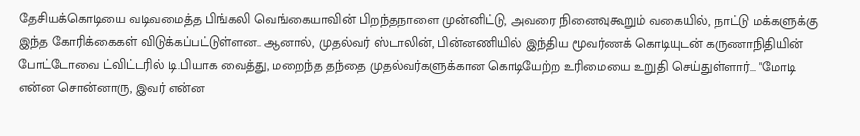தேசியக்கொடியை வடிவமைத்த பிங்கலி வெங்கையாவின் பிறந்தநாளை முன்னிட்டு, அவரை நினைவுகூறும் வகையில், நாட்டு மக்களுக்கு இந்த கோரிக்கைகள் விடுக்கப்பட்டுள்ளன.. ஆனால், முதல்வர் ஸ்டாலின், பின்னணியில் இந்திய மூவர்ணக் கொடியுடன் கருணாநிதியின் போட்டோவை ட்விட்டரில் டி.பியாக வைத்து, மறைந்த தந்தை முதல்வர்களுக்கான கொடியேற்ற உரிமையை உறுதி செய்துள்ளார்... "மோடி என்ன சொன்னாரு, இவர் என்ன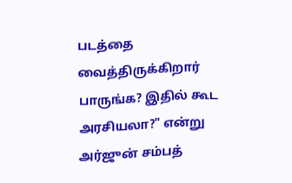படத்தை வைத்திருக்கிறார் பாருங்க? இதில் கூட அரசியலா?" என்று அர்ஜுன் சம்பத்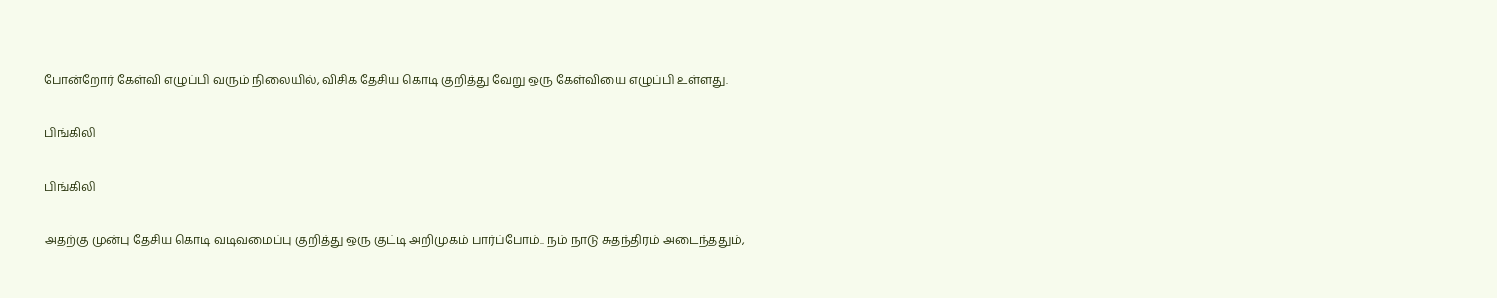போன்றோர் கேள்வி எழுப்பி வரும் நிலையில், விசிக தேசிய கொடி குறித்து வேறு ஒரு கேள்வியை எழுப்பி உள்ளது.

பிங்கிலி

பிங்கிலி

அதற்கு முன்பு தேசிய கொடி வடிவமைப்பு குறித்து ஒரு குட்டி அறிமுகம் பார்ப்போம்.. நம் நாடு சுதந்திரம் அடைந்ததும்,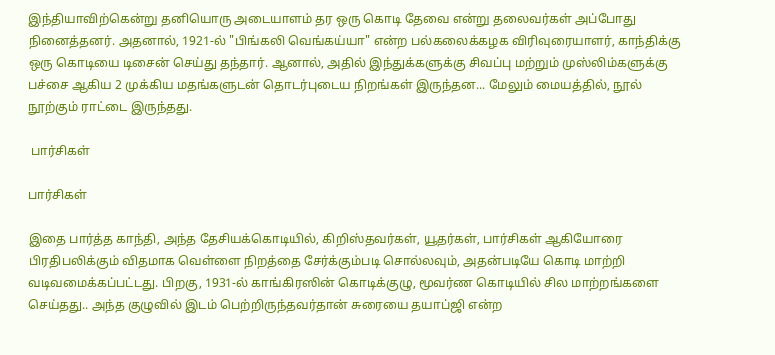இந்தியாவிற்கென்று தனியொரு அடையாளம் தர ஒரு கொடி தேவை என்று தலைவர்கள் அப்போது நினைத்தனர். அதனால், 1921-ல் "பிங்கலி வெங்கய்யா" என்ற பல்கலைக்கழக விரிவுரையாளர், காந்திக்கு ஒரு கொடியை டிசைன் செய்து தந்தார். ஆனால், அதில் இந்துக்களுக்கு சிவப்பு மற்றும் முஸ்லிம்களுக்கு பச்சை ஆகிய 2 முக்கிய மதங்களுடன் தொடர்புடைய நிறங்கள் இருந்தன... மேலும் மையத்தில், நூல் நூற்கும் ராட்டை இருந்தது.

 பார்சிகள்

பார்சிகள்

இதை பார்த்த காந்தி, அந்த தேசியக்கொடியில், கிறிஸ்தவர்கள், யூதர்கள், பார்சிகள் ஆகியோரை பிரதிபலிக்கும் விதமாக வெள்ளை நிறத்தை சேர்க்கும்படி சொல்லவும், அதன்படியே கொடி மாற்றி வடிவமைக்கப்பட்டது. பிறகு, 1931-ல் காங்கிரஸின் கொடிக்குழு, மூவர்ண கொடியில் சில மாற்றங்களை செய்தது.. அந்த குழுவில் இடம் பெற்றிருந்தவர்தான் சுரையை தயாப்ஜி என்ற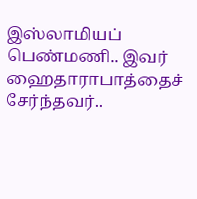இஸ்லாமியப் பெண்மணி.. இவர் ஹைதாராபாத்தைச் சேர்ந்தவர்..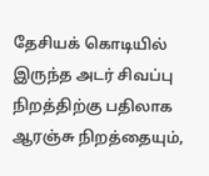தேசியக் கொடியில் இருந்த அடர் சிவப்பு நிறத்திற்கு பதிலாக ஆரஞ்சு நிறத்தையும்,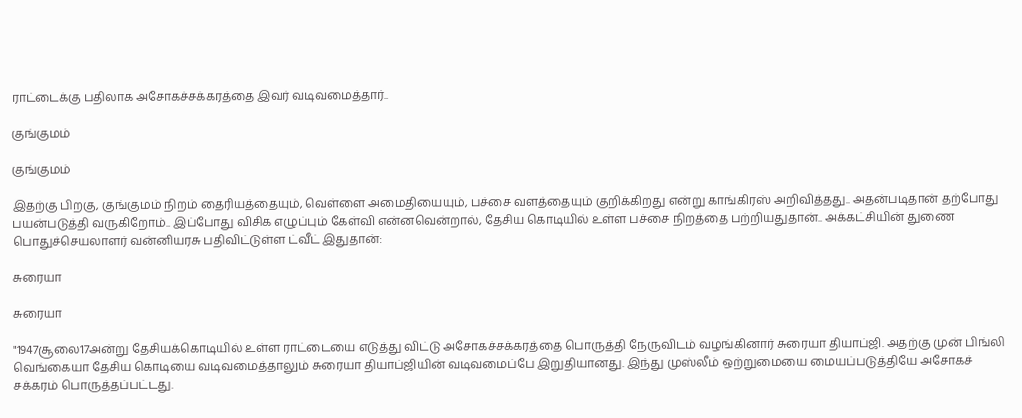ராட்டைக்கு பதிலாக அசோகச்சக்கரத்தை இவர் வடிவமைத்தார்..

குங்குமம்

குங்குமம்

இதற்கு பிறகு, குங்குமம் நிறம் தைரியத்தையும், வெள்ளை அமைதியையும், பச்சை வளத்தையும் குறிக்கிறது என்று காங்கிரஸ் அறிவித்தது.. அதன்படிதான் தற்போது பயன்படுத்தி வருகிறோம்.. இப்போது விசிக எழுப்பும் கேள்வி என்னவென்றால், தேசிய கொடியில் உள்ள பச்சை நிறத்தை பற்றியதுதான்.. அக்கட்சியின் துணை பொதுச்செயலாளர் வன்னியரசு பதிவிட்டுள்ள ட்வீட் இதுதான்:

சுரையா

சுரையா

"1947சூலை17அன்று தேசியக்கொடியில் உள்ள ராட்டையை எடுத்து விட்டு அசோகச்சக்கரத்தை பொருத்தி நேருவிடம் வழங்கினார் சுரையா தியாப்ஜி. அதற்கு முன் பிங்லி வெங்கையா தேசிய கொடியை வடிவமைத்தாலும் சுரையா தியாப்ஜியின் வடிவமைப்பே இறுதியானது. இந்து முஸ்லீம் ஒற்றுமையை மையப்படுத்தியே அசோகச் சக்கரம் பொருத்தப்பட்டது.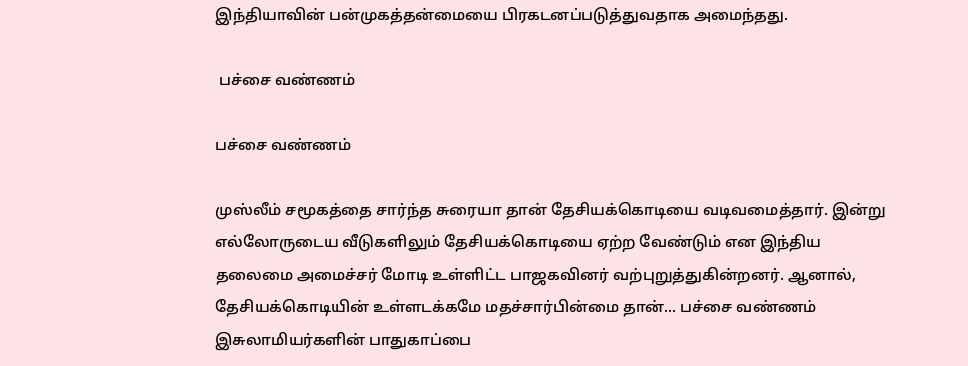இந்தியாவின் பன்முகத்தன்மையை பிரகடனப்படுத்துவதாக அமைந்தது.

 பச்சை வண்ணம்

பச்சை வண்ணம்

முஸ்லீம் சமூகத்தை சார்ந்த சுரையா தான் தேசியக்கொடியை வடிவமைத்தார். இன்று எல்லோருடைய வீடுகளிலும் தேசியக்கொடியை ஏற்ற வேண்டும் என இந்திய தலைமை அமைச்சர் மோடி உள்ளிட்ட பாஜகவினர் வற்புறுத்துகின்றனர். ஆனால், தேசியக்கொடியின் உள்ளடக்கமே மதச்சார்பின்மை தான்... பச்சை வண்ணம் இசுலாமியர்களின் பாதுகாப்பை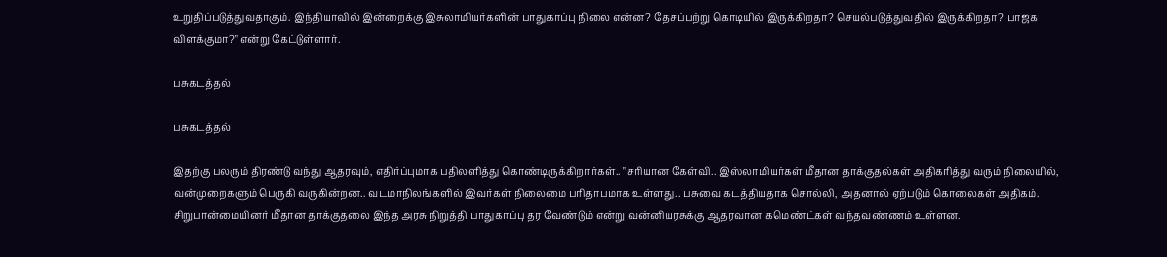உறுதிப்படுத்துவதாகும். இந்தியாவில் இன்றைக்கு இசுலாமியர்களின் பாதுகாப்பு நிலை என்ன? தேசப்பற்று கொடியில் இருக்கிறதா? செயல்படுத்துவதில் இருக்கிறதா? பாஜக விளக்குமா?" என்று கேட்டுள்ளார்.

பசுகடத்தல்

பசுகடத்தல்

இதற்கு பலரும் திரண்டு வந்து ஆதரவும், எதிர்ப்புமாக பதிலளித்து கொண்டிருக்கிறார்கள்.. "சரியான கேள்வி.. இஸ்லாமியர்கள் மீதான தாக்குதல்கள் அதிகரித்து வரும் நிலையில், வன்முறைகளும் பெருகி வருகின்றன.. வடமாநிலங்களில் இவர்கள் நிலைமை பரிதாபமாக உள்ளது.. பசுவை கடத்தியதாக சொல்லி, அதனால் ஏற்படும் கொலைகள் அதிகம். சிறுபான்மையினர் மீதான தாக்குதலை இந்த அரசு நிறுத்தி பாதுகாப்பு தர வேண்டும் என்று வன்னியரசுக்கு ஆதரவான கமெண்ட்கள் வந்தவண்ணம் உள்ளன.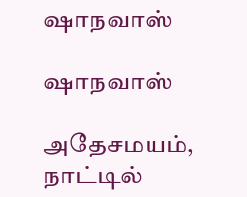ஷாநவாஸ்

ஷாநவாஸ்

அதேசமயம், நாட்டில்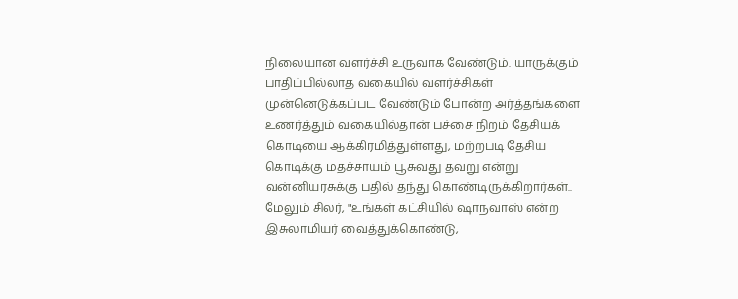நிலையான வளர்ச்சி உருவாக வேண்டும். யாருக்கும் பாதிப்பில்லாத வகையில் வளர்ச்சிகள் முன்னெடுக்கப்பட வேண்டும் போன்ற அர்த்தங்களை உணர்த்தும் வகையில்தான் பச்சை நிறம் தேசியக் கொடியை ஆக்கிரமித்துள்ளது, மற்றபடி தேசிய கொடிக்கு மதச்சாயம் பூசுவது தவறு என்று வன்னியரசுக்கு பதில் தந்து கொண்டிருக்கிறார்கள்.. மேலும் சிலர், "உங்கள் கட்சியில் ஷாநவாஸ் என்ற இசுலாமியர் வைத்துக்கொண்டு,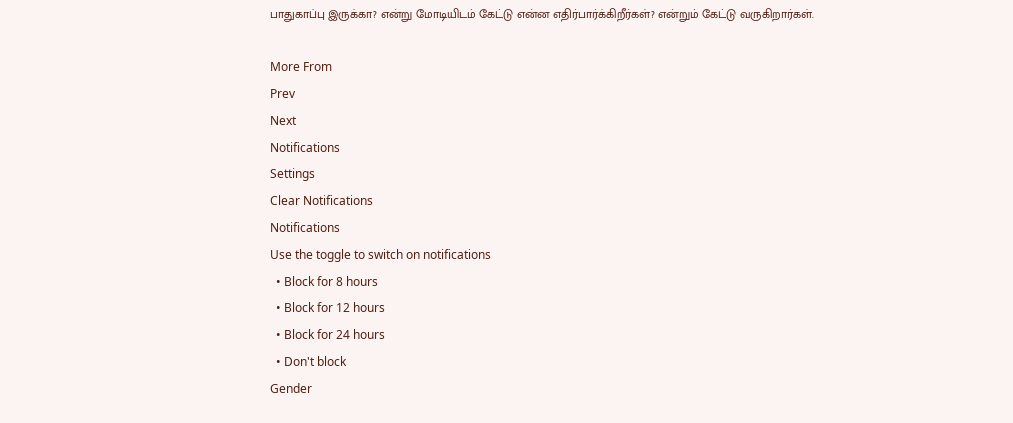பாதுகாப்பு இருக்கா? என்று மோடியிடம் கேட்டு என்ன எதிர்பார்க்கிறீர்கள்? என்றும் கேட்டு வருகிறார்கள்.

More From
Prev
Next
Notifications
Settings
Clear Notifications
Notifications
Use the toggle to switch on notifications
  • Block for 8 hours
  • Block for 12 hours
  • Block for 24 hours
  • Don't block
Gender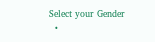Select your Gender
  •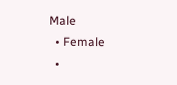Male
  • Female
  •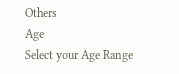Others
Age
Select your Age Range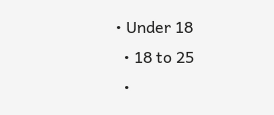• Under 18
  • 18 to 25
  •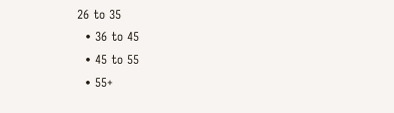26 to 35
  • 36 to 45
  • 45 to 55
  • 55+